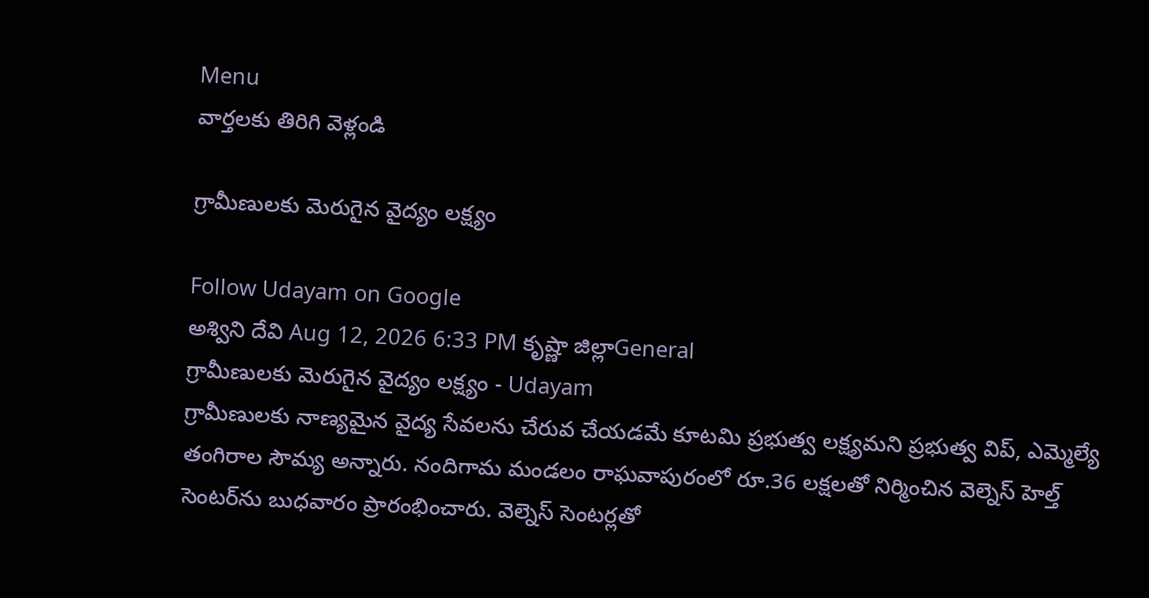Menu
వార్తలకు తిరిగి వెళ్లండి

గ్రామీణులకు మెరుగైన వైద్యం లక్ష్యం

Follow Udayam on Google
అశ్విని దేవి Aug 12, 2026 6:33 PM కృష్ణా జిల్లాGeneral
గ్రామీణులకు మెరుగైన వైద్యం లక్ష్యం - Udayam
గ్రామీణులకు నాణ్యమైన వైద్య సేవలను చేరువ చేయడమే కూటమి ప్రభుత్వ లక్ష్యమని ప్రభుత్వ విప్‌, ఎమ్మెల్యే తంగిరాల సౌమ్య అన్నారు. నందిగామ మండలం రాఘవాపురంలో రూ.36 లక్షలతో నిర్మించిన వెల్నెస్‌ హెల్త్‌ సెంటర్‌ను బుధవారం ప్రారంభించారు. వెల్నెస్‌ సెంటర్లతో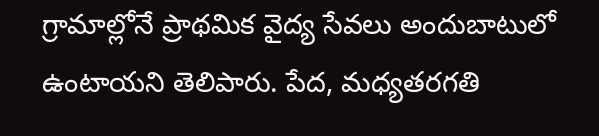గ్రామాల్లోనే ప్రాథమిక వైద్య సేవలు అందుబాటులో ఉంటాయని తెలిపారు. పేద, మధ్యతరగతి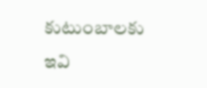కుటుంబాలకు ఇవి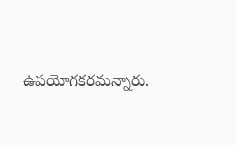ఉపయోగకరమన్నారు.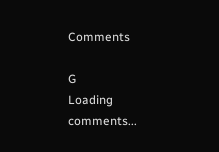Comments

G
Loading comments...